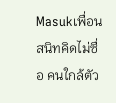Masukเพื่อนสนิทคิดไม่ซื่อ คนใกล้ตัว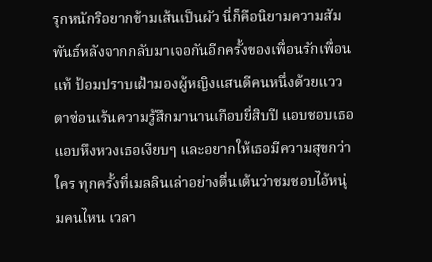รุกหนักริอยากข้ามเส้นเป็นผัว นี่ก็คือนิยามความสัมพันธ์หลังจากกลับมาเจอกันอีกครั้งของเพื่อนรักเพื่อนแท้ ป้อมปราบเฝ้ามองผู้หญิงแสนดีคนหนึ่งด้วยแววตาซ่อนเร้นความรู้สึกมานานเกือบยี่สิบปี แอบชอบเธอ แอบหึงหวงเธอเงียบๆ และอยากให้เธอมีความสุขกว่าใคร ทุกครั้งที่เมลลินเล่าอย่างตื่นเต้นว่าชมชอบไอ้หนุ่มคนไหน เวลา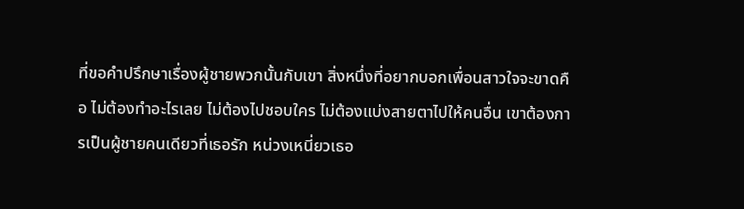ที่ขอคำปรึกษาเรื่องผู้ชายพวกนั้นกับเขา สิ่งหนึ่งที่อยากบอกเพื่อนสาวใจจะขาดคือ ไม่ต้องทำอะไรเลย ไม่ต้องไปชอบใคร ไม่ต้องแบ่งสายตาไปให้คนอื่น เขาต้องการเป็นผู้ชายคนเดียวที่เธอรัก หน่วงเหนี่ยวเธอ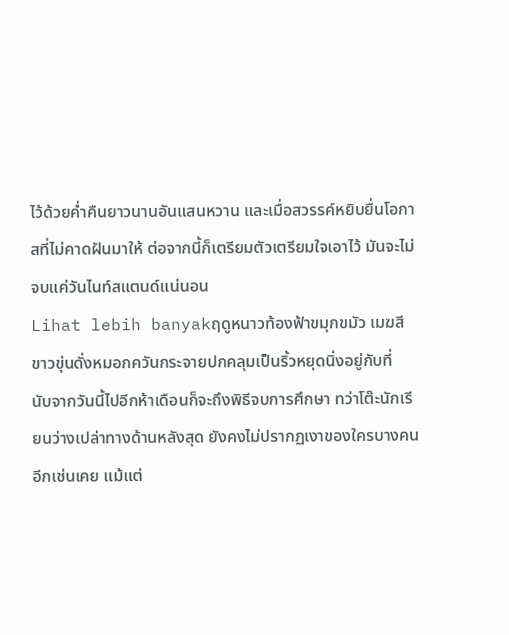ไว้ด้วยค่ำคืนยาวนานอันแสนหวาน และเมื่อสวรรค์หยิบยื่นโอกาสที่ไม่คาดฝันมาให้ ต่อจากนี้ก็เตรียมตัวเตรียมใจเอาไว้ มันจะไม่จบแค่วันไนท์สแตนด์แน่นอน
Lihat lebih banyakฤดูหนาวท้องฟ้าขมุกขมัว เมฆสีขาวขุ่นดั่งหมอกควันกระจายปกคลุมเป็นริ้วหยุดนิ่งอยู่กับที่
นับจากวันนี้ไปอีกห้าเดือนก็จะถึงพิธีจบการศึกษา ทว่าโต๊ะนักเรียนว่างเปล่าทางด้านหลังสุด ยังคงไม่ปรากฏเงาของใครบางคนอีกเช่นเคย แม้แต่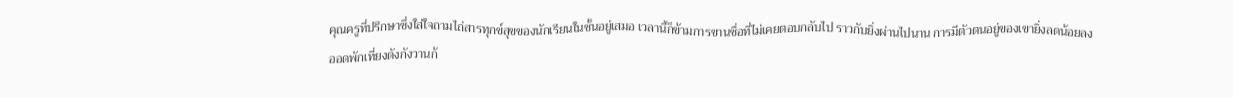คุณครูที่ปรึกษาซึ่งใส่ใจถามไถ่สารทุกข์สุขของนักเรียนในชั้นอยู่เสมอ เวลานี้ก็ข้ามการขานชื่อที่ไม่เคยตอบกลับไป ราวกับยิ่งผ่านไปนาน การมีตัวตนอยู่ของเขายิ่งลดน้อยลง
ออดพักเที่ยงดังกังวานก้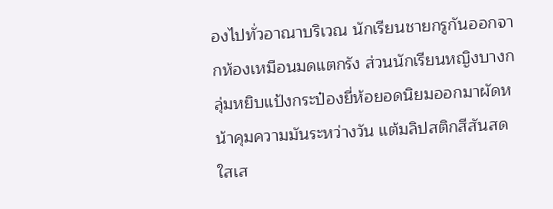องไปทั่วอาณาบริเวณ นักเรียนชายกรูกันออกจากห้องเหมือนมดแตกรัง ส่วนนักเรียนหญิงบางกลุ่มหยิบแป้งกระป๋องยี่ห้อยอดนิยมออกมาผัดหน้าคุมความมันระหว่างวัน แต้มลิปสติกสีสันสดใสเส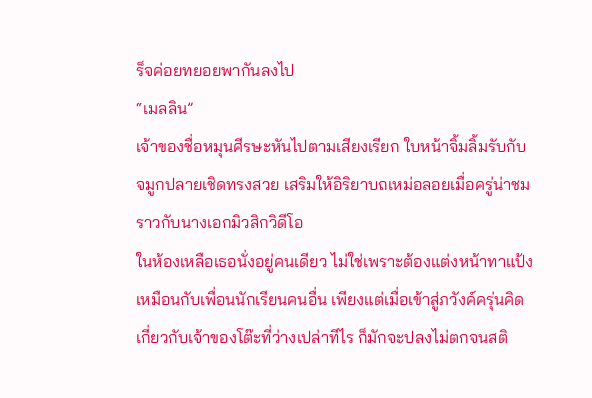ร็จค่อยทยอยพากันลงไป
“เมลลิน”
เจ้าของชื่อหมุนศีรษะหันไปตามเสียงเรียก ใบหน้าจิ้มลิ้มรับกับจมูกปลายเชิดทรงสวย เสริมให้อิริยาบถเหม่อลอยเมื่อครู่น่าชมราวกับนางเอกมิวสิกวิดีโอ
ในห้องเหลือเธอนั่งอยู่คนเดียว ไม่ใช่เพราะต้องแต่งหน้าทาแป้งเหมือนกับเพื่อนนักเรียนคนอื่น เพียงแต่เมื่อเข้าสู่ภวังค์ครุ่นคิดเกี่ยวกับเจ้าของโต๊ะที่ว่างเปล่าทีไร ก็มักจะปลงไม่ตกจนสติ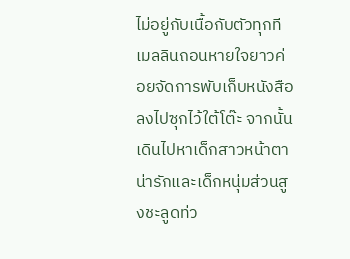ไม่อยู่กับเนื้อกับตัวทุกที
เมลลินถอนหายใจยาวค่อยจัดการพับเก็บหนังสือลงไปซุกไว้ใต้โต๊ะ จากนั้นเดินไปหาเด็กสาวหน้าตาน่ารักและเด็กหนุ่มส่วนสูงชะลูดท่ว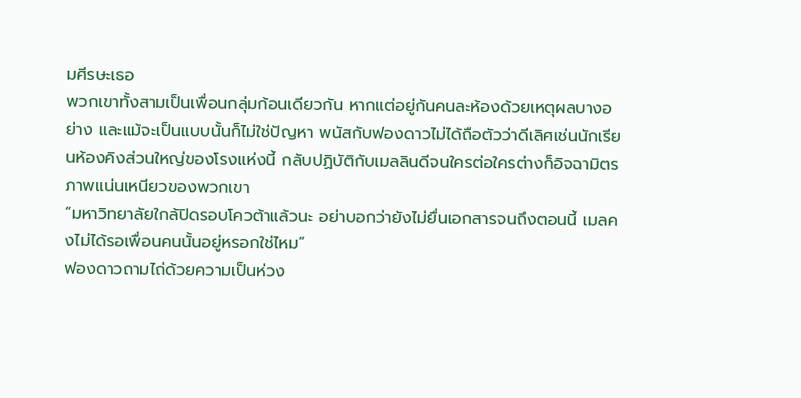มศีรษะเธอ
พวกเขาทั้งสามเป็นเพื่อนกลุ่มก้อนเดียวกัน หากแต่อยู่กันคนละห้องด้วยเหตุผลบางอย่าง และแม้จะเป็นแบบนั้นก็ไม่ใช่ปัญหา พนัสกับฟองดาวไม่ได้ถือตัวว่าดีเลิศเช่นนักเรียนห้องคิงส่วนใหญ่ของโรงแห่งนี้ กลับปฏิบัติกับเมลลินดีจนใครต่อใครต่างก็อิจฉามิตรภาพแน่นเหนียวของพวกเขา
“มหาวิทยาลัยใกล้ปิดรอบโควต้าแล้วนะ อย่าบอกว่ายังไม่ยื่นเอกสารจนถึงตอนนี้ เมลคงไม่ได้รอเพื่อนคนนั้นอยู่หรอกใช่ไหม”
ฟองดาวถามไถ่ด้วยความเป็นห่วง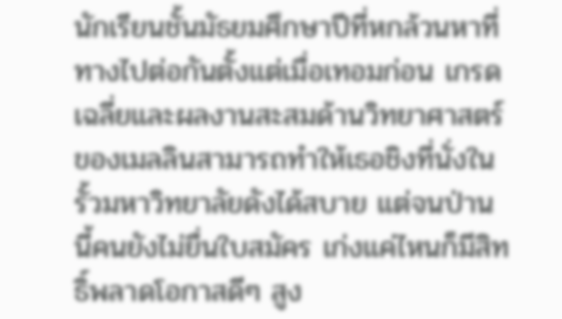นักเรียนชั้นมัธยมศึกษาปีที่หกล้วนหาที่ทางไปต่อกันตั้งแต่เมื่อเทอมก่อน เกรดเฉลี่ยและผลงานสะสมด้านวิทยาศาสตร์ของเมลลินสามารถทำให้เธอชิงที่นั่งในรั้วมหาวิทยาลัยดังได้สบาย แต่จนป่านนี้คนยังไม่ยื่นใบสมัคร เก่งแค่ไหนก็มีสิทธิ์พลาดโอกาสดีๆ สูง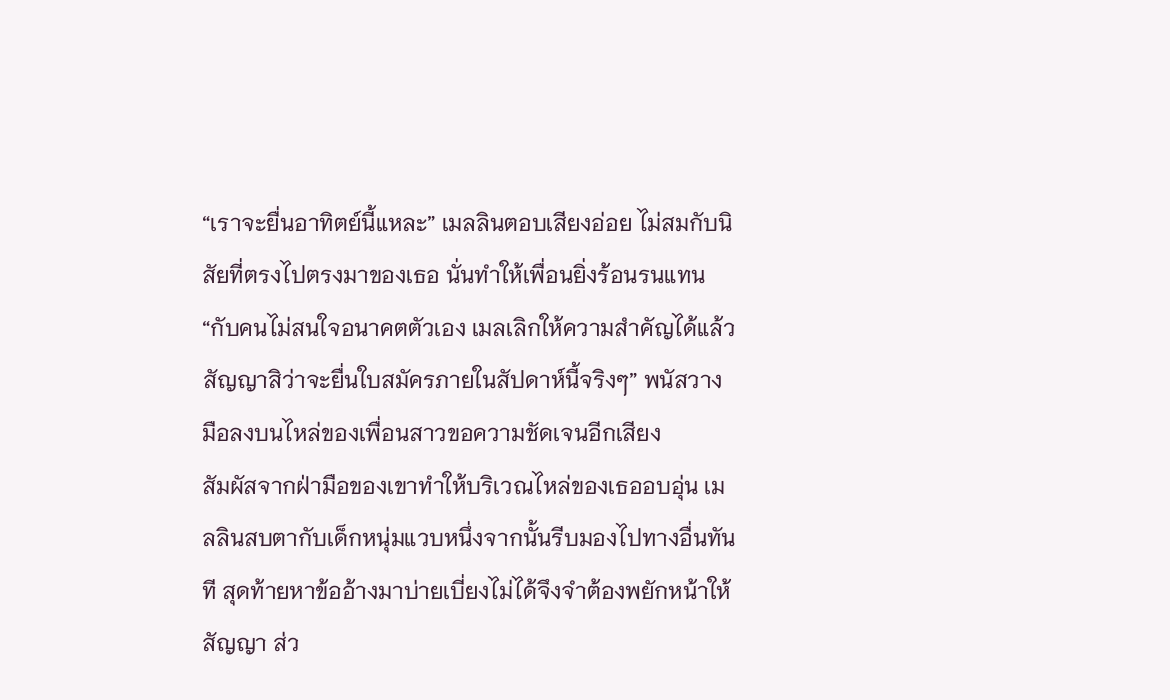“เราจะยื่นอาทิตย์นี้แหละ” เมลลินตอบเสียงอ่อย ไม่สมกับนิสัยที่ตรงไปตรงมาของเธอ นั่นทำให้เพื่อนยิ่งร้อนรนแทน
“กับคนไม่สนใจอนาคตตัวเอง เมลเลิกให้ความสำคัญได้แล้ว สัญญาสิว่าจะยื่นใบสมัครภายในสัปดาห์นี้จริงๆ” พนัสวางมือลงบนไหล่ของเพื่อนสาวขอความชัดเจนอีกเสียง
สัมผัสจากฝ่ามือของเขาทำให้บริเวณไหล่ของเธออบอุ่น เมลลินสบตากับเด็กหนุ่มแวบหนึ่งจากนั้นรีบมองไปทางอื่นทันที สุดท้ายหาข้ออ้างมาบ่ายเบี่ยงไม่ได้จึงจำต้องพยักหน้าให้สัญญา ส่ว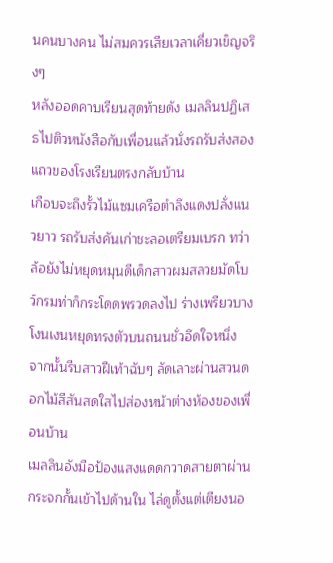นคนบางคน ไม่สมควรเสียเวลาเคี่ยวเข็ญจริงๆ
หลังออดคาบเรียนสุดท้ายดัง เมลลินปฏิเสธไปติวหนังสือกับเพื่อนแล้วนั่งรถรับส่งสองแถวของโรงเรียนตรงกลับบ้าน
เกือบจะถึงรั้วไม้แซมเครือตำลึงแดงปลั่งแนวยาว รถรับส่งคันเก่าชะลอเตรียมเบรก ทว่าล้อยังไม่หยุดหมุนดีเด็กสาวผมสลวยมัดโบว์กรมท่าก็กระโดดพรวดลงไป ร่างเพรียวบางโงนเงนหยุดทรงตัวบนถนนชั่วอึดใจหนึ่ง จากนั้นรีบสาวฝีเท้าฉับๆ ลัดเลาะผ่านสวนดอกไม้สีสันสดใสไปส่องหน้าต่างห้องของเพื่อนบ้าน
เมลลินอังมือป้องแสงแดดกวาดสายตาผ่านกระจกกั้นเข้าไปด้านใน ไล่ดูตั้งแต่เตียงนอ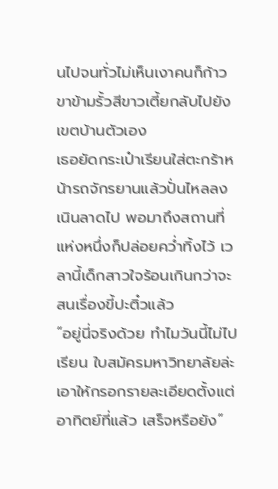นไปจนทั่วไม่เห็นเงาคนก็ก้าวขาข้ามรั้วสีขาวเตี้ยกลับไปยังเขตบ้านตัวเอง
เธอยัดกระเป๋าเรียนใส่ตะกร้าหน้ารถจักรยานแล้วปั่นไหลลงเนินลาดไป พอมาถึงสถานที่แห่งหนึ่งก็ปล่อยคว่ำทิ้งไว้ เวลานี้เด็กสาวใจร้อนเกินกว่าจะสนเรื่องขี้ปะติ๋วแล้ว
“อยู่นี่จริงด้วย ทำไมวันนี้ไม่ไปเรียน ใบสมัครมหาวิทยาลัยล่ะ เอาให้กรอกรายละเอียดตั้งแต่อาทิตย์ที่แล้ว เสร็จหรือยัง”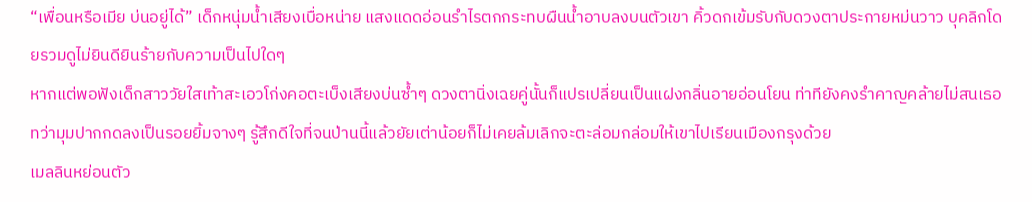“เพื่อนหรือเมีย บ่นอยู่ได้” เด็กหนุ่มน้ำเสียงเบื่อหน่าย แสงแดดอ่อนรำไรตกกระทบผืนน้ำอาบลงบนตัวเขา คิ้วดกเข้มรับกับดวงตาประกายหม่นวาว บุคลิกโดยรวมดูไม่ยินดียินร้ายกับความเป็นไปใดๆ
หากแต่พอฟังเด็กสาววัยใสเท้าสะเอวโก่งคอตะเบ็งเสียงบ่นซ้ำๆ ดวงตานิ่งเฉยคู่นั้นก็แปรเปลี่ยนเป็นแฝงกลิ่นอายอ่อนโยน ท่าทียังคงรำคาญคล้ายไม่สนเธอ ทว่ามุมปากกดลงเป็นรอยยิ้มจางๆ รู้สึกดีใจที่จนป่านนี้แล้วยัยเต่าน้อยก็ไม่เคยล้มเลิกจะตะล่อมกล่อมให้เขาไปเรียนเมืองกรุงด้วย
เมลลินหย่อนตัว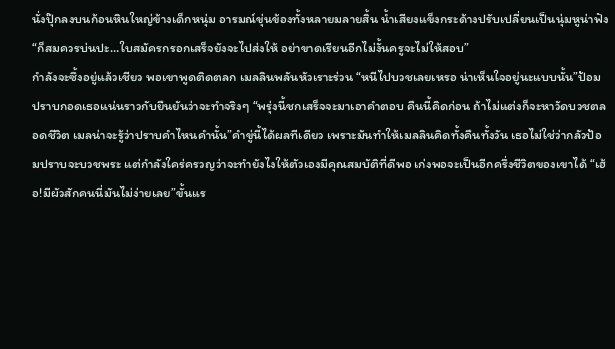นั่งปุ๊กลงบนก้อนหินใหญ่ข้างเด็กหนุ่ม อารมณ์ขุ่นข้องทั้งหลายมลายสิ้น น้ำเสียงแข็งกระด้างปรับเปลี่ยนเป็นนุ่มหูน่าฟัง
“ก็สมควรบ่นปะ…ใบสมัครกรอกเสร็จยังจะไปส่งให้ อย่าขาดเรียนอีกไม่งั้นครูจะไม่ให้สอบ”
กำลังจะซึ้งอยู่แล้วเชียว พอเขาพูดติดตลก เมลลินพลันหัวเราะร่วน “หนีไปบวชเลยเหรอ น่าเห็นใจอยู่นะแบบนั้น”ป้อมปราบกอดเธอแน่นราวกับยืนยันว่าจะทำจริงๆ “พรุ่งนี้ชกเสร็จจะมาเอาคำตอบ คืนนี้คิดก่อน ถ้าไม่แต่งก็จะหาวัดบวชตลอดชีวิต เมลน่าจะรู้ว่าปราบคำไหนคำนั้น”คำขู่นี้ได้ผลทีเดียว เพราะมันทำให้เมลลินคิดทั้งคืนทั้งวัน เธอไม่ใช่ว่ากลัวป้อมปราบจะบวชพระ แต่กำลังใคร่ครวญว่าจะทำยังไงให้ตัวเองมีคุณสมบัติที่ดีพอ เก่งพอจะเป็นอีกครึ่งชีวิตของเขาได้ “เฮ้อ!มีผัวสักคนนี่มันไม่ง่ายเลย”ขั้นแร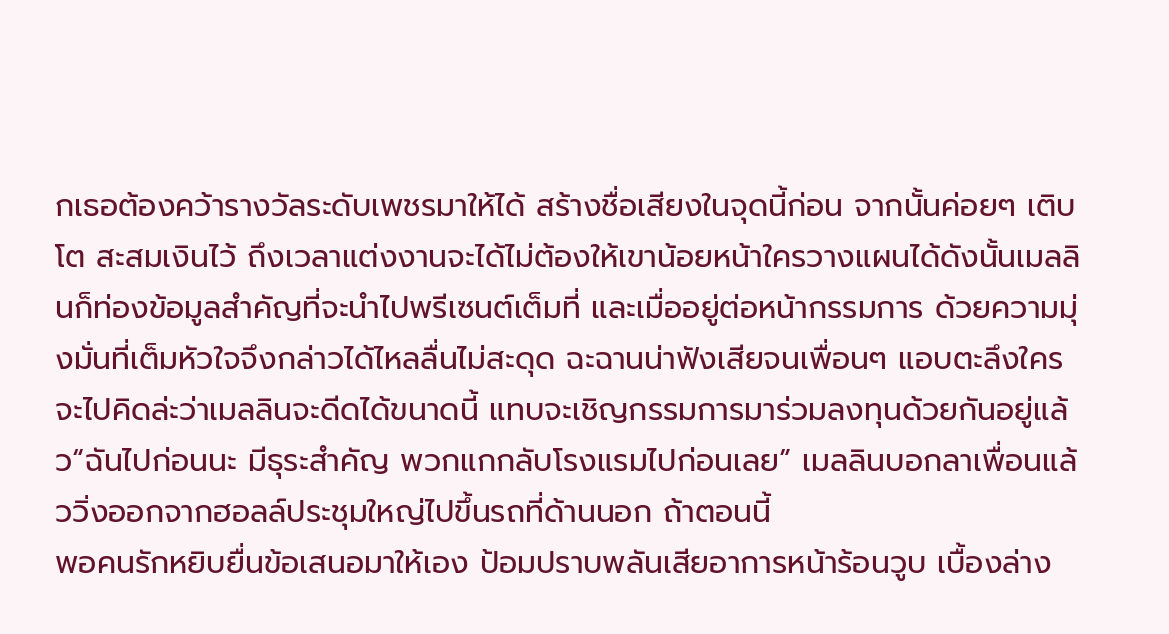กเธอต้องคว้ารางวัลระดับเพชรมาให้ได้ สร้างชื่อเสียงในจุดนี้ก่อน จากนั้นค่อยๆ เติบโต สะสมเงินไว้ ถึงเวลาแต่งงานจะได้ไม่ต้องให้เขาน้อยหน้าใครวางแผนได้ดังนั้นเมลลินก็ท่องข้อมูลสำคัญที่จะนำไปพรีเซนต์เต็มที่ และเมื่ออยู่ต่อหน้ากรรมการ ด้วยความมุ่งมั่นที่เต็มหัวใจจึงกล่าวได้ไหลลื่นไม่สะดุด ฉะฉานน่าฟังเสียจนเพื่อนๆ แอบตะลึงใครจะไปคิดล่ะว่าเมลลินจะดีดได้ขนาดนี้ แทบจะเชิญกรรมการมาร่วมลงทุนด้วยกันอยู่แล้ว“ฉันไปก่อนนะ มีธุระสำคัญ พวกแกกลับโรงแรมไปก่อนเลย” เมลลินบอกลาเพื่อนแล้ววิ่งออกจากฮอลล์ประชุมใหญ่ไปขึ้นรถที่ด้านนอก ถ้าตอนนี้
พอคนรักหยิบยื่นข้อเสนอมาให้เอง ป้อมปราบพลันเสียอาการหน้าร้อนวูบ เบื้องล่าง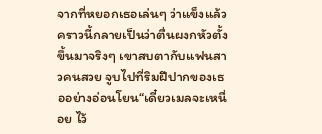จากที่หยอกเธอเล่นๆ ว่าแข็งแล้ว คราวนี้กลายเป็นว่าตื่นผงกหัวตั้งขึ้นมาจริงๆ เขาสบตากับแฟนสาวคนสวย จูบไปที่ริมฝีปากของเธออย่างอ่อนโยน“เดี๋ยวเมลจะเหนื่อย ไว้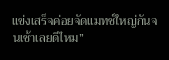แข่งเสร็จค่อยจัดแมทช์ใหญ่กันจนเช้าเลยดีไหม”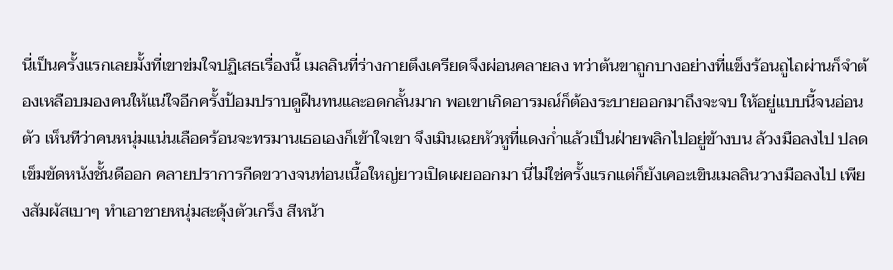นี่เป็นครั้งแรกเลยมั้งที่เขาข่มใจปฏิเสธเรื่องนี้ เมลลินที่ร่างกายตึงเครียดจึงผ่อนคลายลง ทว่าต้นขาถูกบางอย่างที่แข็งร้อนถูไถผ่านก็จำต้องเหลือบมองคนให้แน่ใจอีกครั้งป้อมปราบดูฝืนทนและอดกลั้นมาก พอเขาเกิดอารมณ์ก็ต้องระบายออกมาถึงจะจบ ให้อยู่แบบนี้จนอ่อนตัว เห็นทีว่าคนหนุ่มแน่นเลือดร้อนจะทรมานเธอเองก็เข้าใจเขา จึงเมินเฉยหัวหูที่แดงก่ำแล้วเป็นฝ่ายพลิกไปอยู่ข้างบน ล้วงมือลงไป ปลดเข็มขัดหนังชั้นดีออก คลายปราการกีดขวางจนท่อนเนื้อใหญ่ยาวเปิดเผยออกมา นี่ไม่ใช่ครั้งแรกแต่ก็ยังเคอะเขินเมลลินวางมือลงไป เพียงสัมผัสเบาๆ ทำเอาชายหนุ่มสะดุ้งตัวเกร็ง สีหน้า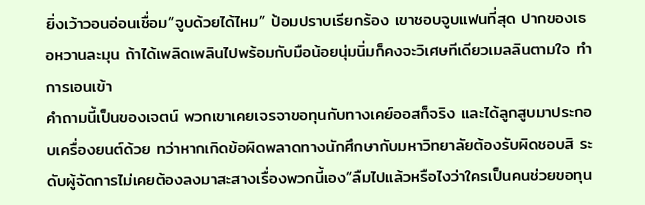ยิ่งเว้าวอนอ่อนเชื่อม“จูบด้วยได้ไหม” ป้อมปราบเรียกร้อง เขาชอบจูบแฟนที่สุด ปากของเธอหวานละมุน ถ้าได้เพลิดเพลินไปพร้อมกับมือน้อยนุ่มนิ่มก็คงจะวิเศษทีเดียวเมลลินตามใจ ทำการเอนเข้า
คำถามนี้เป็นของเจตน์ พวกเขาเคยเจรจาขอทุนกับทางเคย์ออสก็จริง และได้ลูกสูบมาประกอบเครื่องยนต์ด้วย ทว่าหากเกิดข้อผิดพลาดทางนักศึกษากับมหาวิทยาลัยต้องรับผิดชอบสิ ระดับผู้จัดการไม่เคยต้องลงมาสะสางเรื่องพวกนี้เอง“ลืมไปแล้วหรือไงว่าใครเป็นคนช่วยขอทุน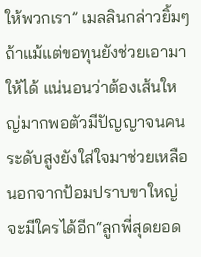ให้พวกเรา” เมลลินกล่าวยิ้มๆ ถ้าแม้แต่ขอทุนยังช่วยเอามาให้ได้ แน่นอนว่าต้องเส้นใหญ่มากพอตัวมีปัญญาจนคนระดับสูงยังใส่ใจมาช่วยเหลือ นอกจากป้อมปราบขาใหญ่จะมีใครได้อีก“ลูกพี่สุดยอด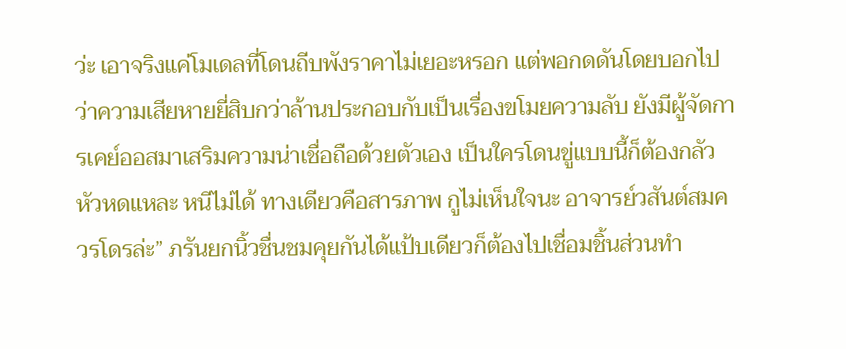ว่ะ เอาจริงแค่โมเดลที่โดนถีบพังราคาไม่เยอะหรอก แต่พอกดดันโดยบอกไปว่าความเสียหายยี่สิบกว่าล้านประกอบกับเป็นเรื่องขโมยความลับ ยังมีผู้จัดการเคย์ออสมาเสริมความน่าเชื่อถือด้วยตัวเอง เป็นใครโดนขู่แบบนี้ก็ต้องกลัวหัวหดแหละ หนีไม่ได้ ทางเดียวคือสารภาพ กูไม่เห็นใจนะ อาจารย์วสันต์สมควรโดรล่ะ” ภรันยกนิ้วชื่นชมคุยกันได้แป้บเดียวก็ต้องไปเชื่อมชิ้นส่วนทำ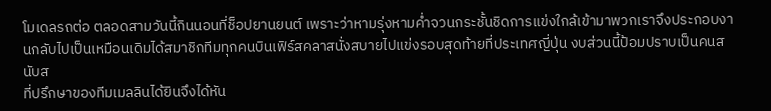โมเดลรถต่อ ตลอดสามวันนี้กินนอนที่ช็อปยานยนต์ เพราะว่าหามรุ่งหามค่ำจวนกระชั้นชิดการแข่งใกล้เข้ามาพวกเราจึงประกอบงานกลับไปเป็นเหมือนเดิมได้สมาชิกทีมทุกคนบินเฟิร์สคลาสนั่งสบายไปแข่งรอบสุดท้ายที่ประเทศญี่ปุ่น งบส่วนนี้ป้อมปราบเป็นคนสนับส
ที่ปรึกษาของทีมเมลลินได้ยินจึงได้หัน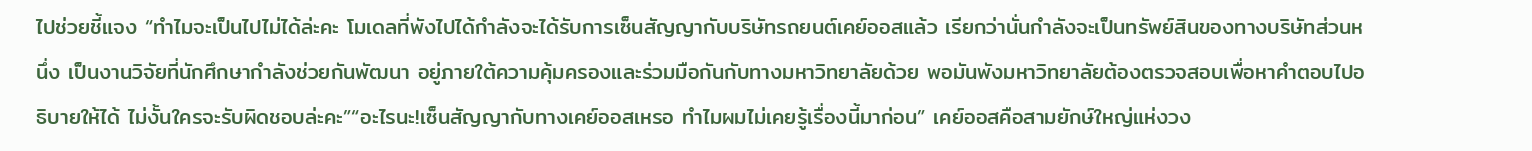ไปช่วยชี้แจง “ทำไมจะเป็นไปไม่ได้ล่ะคะ โมเดลที่พังไปได้กำลังจะได้รับการเซ็นสัญญากับบริษัทรถยนต์เคย์ออสแล้ว เรียกว่านั่นกำลังจะเป็นทรัพย์สินของทางบริษัทส่วนหนึ่ง เป็นงานวิจัยที่นักศึกษากำลังช่วยกันพัฒนา อยู่ภายใต้ความคุ้มครองและร่วมมือกันกับทางมหาวิทยาลัยด้วย พอมันพังมหาวิทยาลัยต้องตรวจสอบเพื่อหาคำตอบไปอธิบายให้ได้ ไม่งั้นใครจะรับผิดชอบล่ะคะ”“อะไรนะ!เซ็นสัญญากับทางเคย์ออสเหรอ ทำไมผมไม่เคยรู้เรื่องนี้มาก่อน” เคย์ออสคือสามยักษ์ใหญ่แห่งวง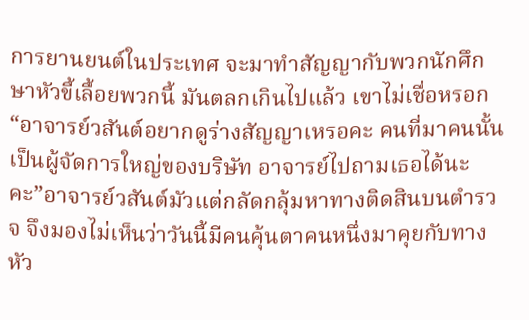การยานยนต์ในประเทศ จะมาทำสัญญากับพวกนักศึกษาหัวขี้เลื้อยพวกนี้ มันตลกเกินไปแล้ว เขาไม่เชื่อหรอก“อาจารย์วสันต์อยากดูร่างสัญญาเหรอคะ คนที่มาคนนั้นเป็นผู้จัดการใหญ่ของบริษัท อาจารย์ไปถามเธอได้นะคะ”อาจารย์วสันต์มัวแต่กลัดกลุ้มหาทางติดสินบนตำรวจ จึงมองไม่เห็นว่าวันนี้มีคนคุ้นตาคนหนึ่งมาคุยกับทางหัว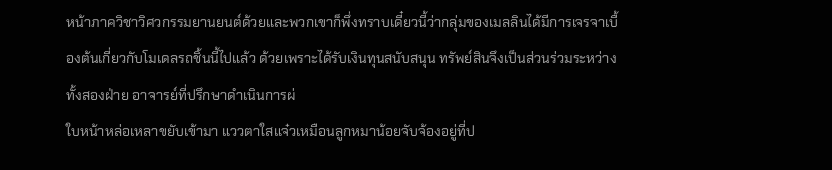หน้าภาควิชาวิศวกรรมยานยนต์ด้วยและพวกเขาก็พึ่งทราบเดี๋ยวนี้ว่ากลุ่มของเมลลินได้มีการเจรจาเบื้องต้นเกี่ยวกับโมเดลรถชิ้นนี้ไปแล้ว ด้วยเพราะได้รับเงินทุนสนับสนุน ทรัพย์สินจึงเป็นส่วนร่วมระหว่างทั้งสองฝ่าย อาจารย์ที่ปรึกษาดำเนินการผ่
ใบหน้าหล่อเหลาขยับเข้ามา แววตาใสแจ๋วเหมือนลูกหมาน้อยจับจ้องอยู่ที่ป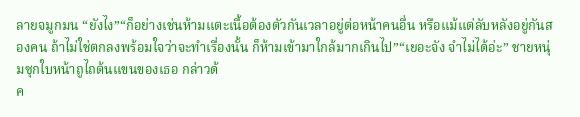ลายจมูกมน “ยังไง”“ก็อย่างเช่นห้ามแตะเนื้อต้องตัวกันเวลาอยู่ต่อหน้าคนอื่น หรือแม้แต่ลับหลังอยู่กันสองคน ถ้าไม่ใช่ตกลงพร้อมใจว่าจะทำเรื่องนั้น ก็ห้ามเข้ามาใกล้มากเกินไป”“เยอะจัง จำไม่ได้อ่ะ” ชายหนุ่มซุกใบหน้าถูไถต้นแขนของเธอ กล่าวด้
ค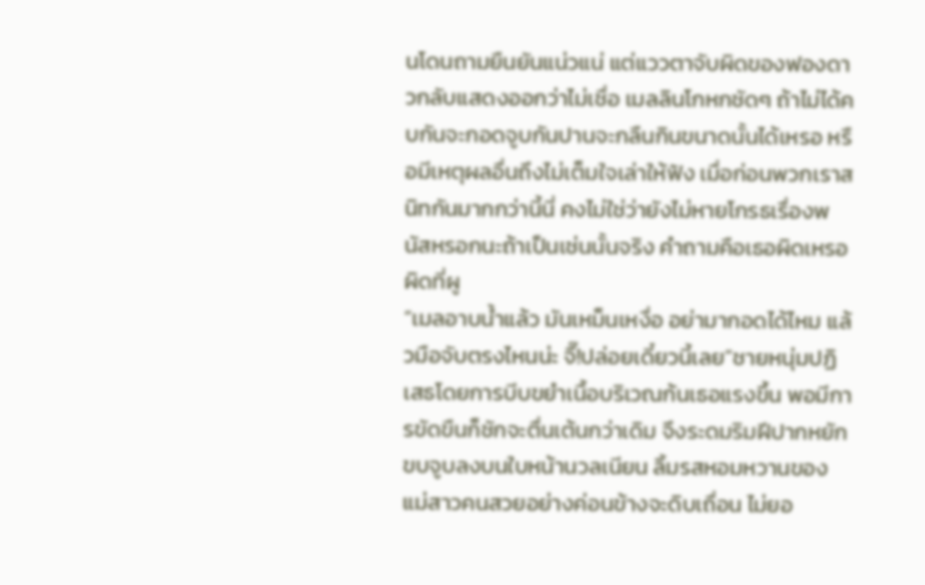นโดนถามยืนยันแน่วแน่ แต่แววตาจับผิดของฟองดาวกลับแสดงออกว่าไม่เชื่อ เมลลินโกหกชัดๆ ถ้าไม่ได้คบกันจะกอดจูบกันปานจะกลืนกินขนาดนั้นได้เหรอ หรือมีเหตุผลอื่นถึงไม่เต็มใจเล่าให้ฟัง เมื่อก่อนพวกเราสนิทกันมากกว่านี้นี่ คงไม่ใช่ว่ายังไม่หายโกรธเรื่องพนัสหรอกนะถ้าเป็นเช่นนั้นจริง คำถามคือเธอผิดเหรอ ผิดที่ผู
“เมลอาบน้ำแล้ว มันเหม็นเหงื่อ อย่ามากอดได้ไหม แล้วมือจับตรงไหนน่ะ จึ๊!ปล่อยเดี๋ยวนี้เลย”ชายหนุ่มปฏิเสธโดยการบีบขยำเนื้อบริเวณก้นเธอแรงขึ้น พอมีการขัดขืนก็ชักจะตื่นเต้นกว่าเดิม จึงระดมริมฝีปากหยักขบจูบลงบนใบหน้านวลเนียน ลิ้มรสหอมหวานของแม่สาวคนสวยอย่างค่อนข้างจะดิบเถื่อน ไม่ยอ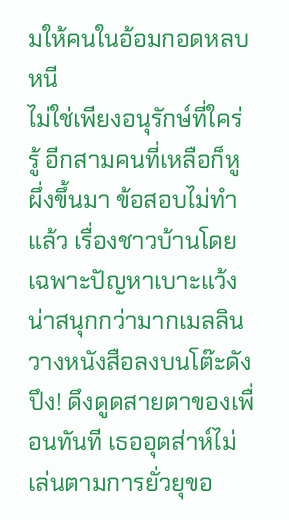มให้คนในอ้อมกอดหลบหนี
ไม่ใช่เพียงอนุรักษ์ที่ใคร่รู้ อีกสามคนที่เหลือก็หูผึ่งขึ้นมา ข้อสอบไม่ทำแล้ว เรื่องชาวบ้านโดยเฉพาะปัญหาเบาะแว้งน่าสนุกกว่ามากเมลลินวางหนังสือลงบนโต๊ะดังปึง! ดึงดูดสายตาของเพื่อนทันที เธออุตส่าห์ไม่เล่นตามการยั่วยุขอ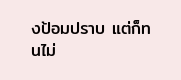งป้อมปราบ แต่ก็ทนไม่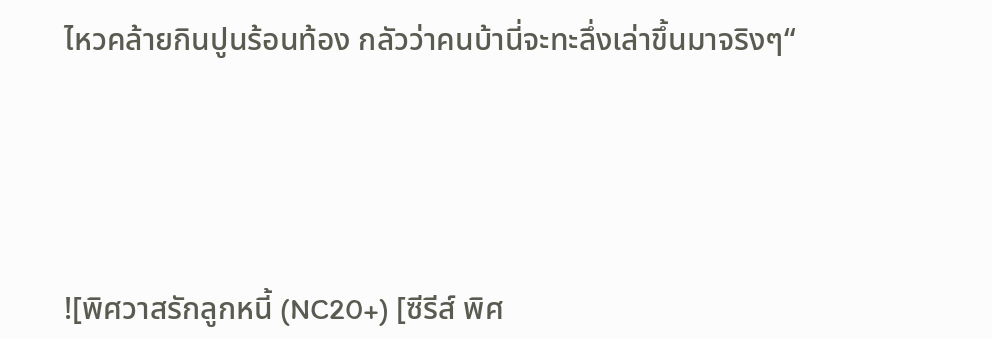ไหวคล้ายกินปูนร้อนท้อง กลัวว่าคนบ้านี่จะทะลึ่งเล่าขึ้นมาจริงๆ“





![พิศวาสรักลูกหนี้ (NC20+) [ซีรีส์ พิศ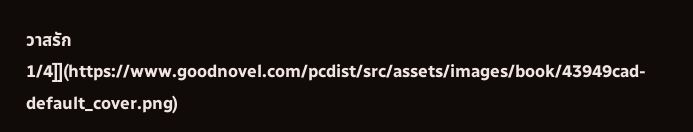วาสรัก 1/4]](https://www.goodnovel.com/pcdist/src/assets/images/book/43949cad-default_cover.png)